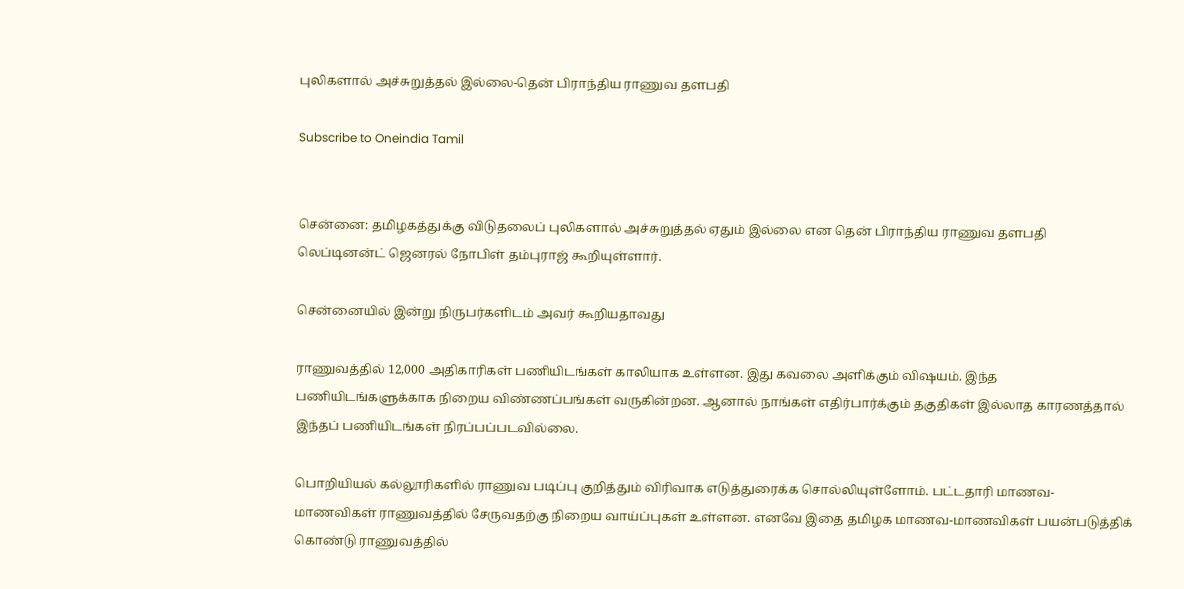புலிகளால் அச்சுறுத்தல் இல்லை-தென் பிராந்திய ராணுவ தளபதி

Subscribe to Oneindia Tamil


சென்னை: தமிழகத்துக்கு விடுதலைப் புலிகளால் அச்சுறுத்தல் ஏதும் இல்லை என தென் பிராந்திய ராணுவ தளபதி லெப்டினன்ட் ஜெனரல் நோபிள் தம்புராஜ் கூறியுள்ளார்.

சென்னையில் இன்று நிருபர்களிடம் அவர் கூறியதாவது

ராணுவத்தில் 12,000 அதிகாரிகள் பணியிடங்கள் காலியாக உள்ளன. இது கவலை அளிக்கும் விஷயம். இந்த பணியிடங்களுக்காக நிறைய விண்ணப்பங்கள் வருகின்றன. ஆனால் நாங்கள் எதிர்பார்க்கும் தகுதிகள் இல்லாத காரணத்தால் இந்தப் பணியிடங்கள் நிரப்பப்படவில்லை.

பொறியியல் கல்லூரிகளில் ராணுவ படிப்பு குறித்தும் விரிவாக எடுத்துரைக்க சொல்லியுள்ளோம். பட்டதாரி மாணவ-மாணவிகள் ராணுவத்தில் சேருவதற்கு நிறைய வாய்ப்புகள் உள்ளன. எனவே இதை தமிழக மாணவ-மாணவிகள் பயன்படுத்திக் கொண்டு ராணுவத்தில்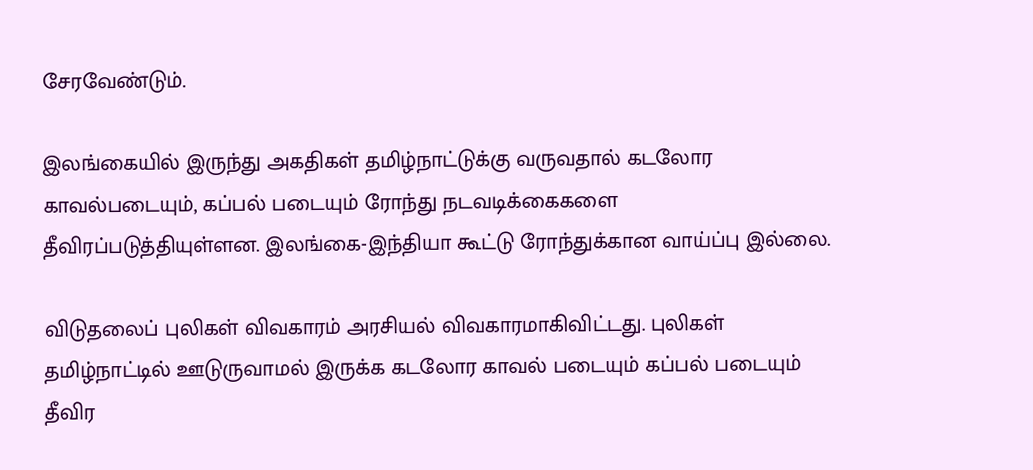சேரவேண்டும்.

இலங்கையில் இருந்து அகதிகள் தமிழ்நாட்டுக்கு வருவதால் கடலோர காவல்படையும், கப்பல் படையும் ரோந்து நடவடிக்கைகளை தீவிரப்படுத்தியுள்ளன. இலங்கை-இந்தியா கூட்டு ரோந்துக்கான வாய்ப்பு இல்லை.

விடுதலைப் புலிகள் விவகாரம் அரசியல் விவகாரமாகிவிட்டது. புலிகள் தமிழ்நாட்டில் ஊடுருவாமல் இருக்க கடலோர காவல் படையும் கப்பல் படையும் தீவிர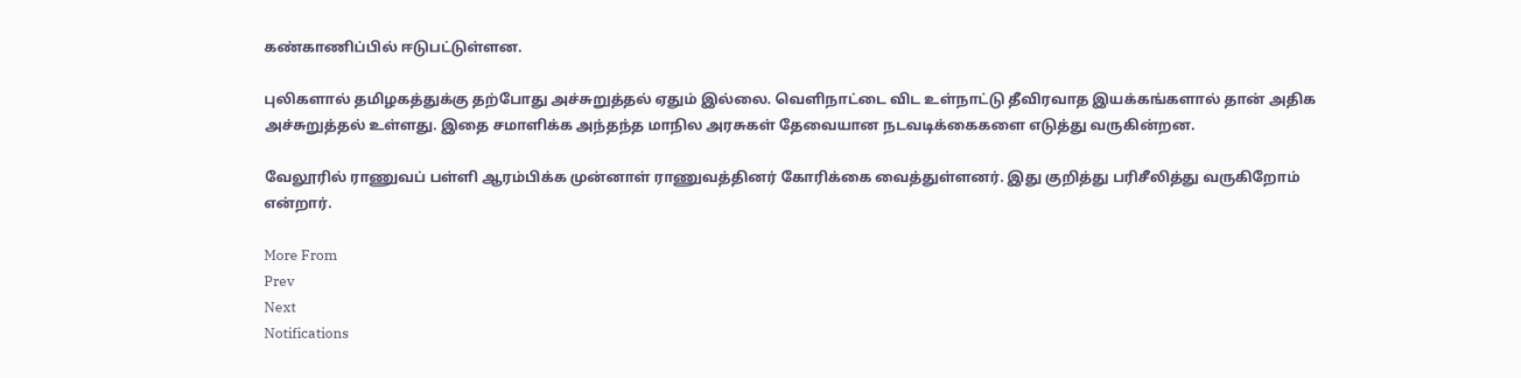கண்காணிப்பில் ஈடுபட்டுள்ளன.

புலிகளால் தமிழகத்துக்கு தற்போது அச்சுறுத்தல் ஏதும் இல்லை. வெளிநாட்டை விட உள்நாட்டு தீவிரவாத இயக்கங்களால் தான் அதிக அச்சுறுத்தல் உள்ளது. இதை சமாளிக்க அந்தந்த மாநில அரசுகள் தேவையான நடவடிக்கைகளை எடுத்து வருகின்றன.

வேலூரில் ராணுவப் பள்ளி ஆரம்பிக்க முன்னாள் ராணுவத்தினர் கோரிக்கை வைத்துள்ளனர். இது குறித்து பரிசீலித்து வருகிறோம் என்றார்.

More From
Prev
Next
Notifications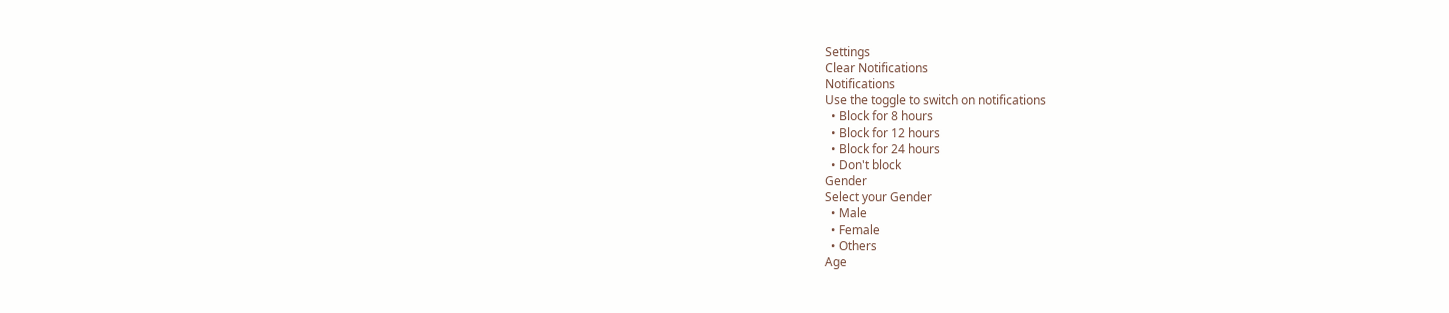Settings
Clear Notifications
Notifications
Use the toggle to switch on notifications
  • Block for 8 hours
  • Block for 12 hours
  • Block for 24 hours
  • Don't block
Gender
Select your Gender
  • Male
  • Female
  • Others
Age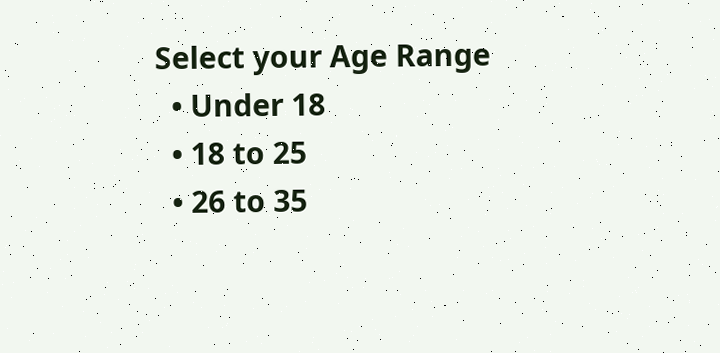Select your Age Range
  • Under 18
  • 18 to 25
  • 26 to 35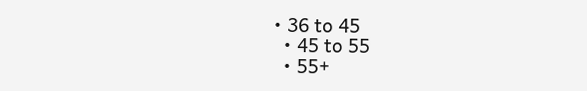• 36 to 45
  • 45 to 55
  • 55+